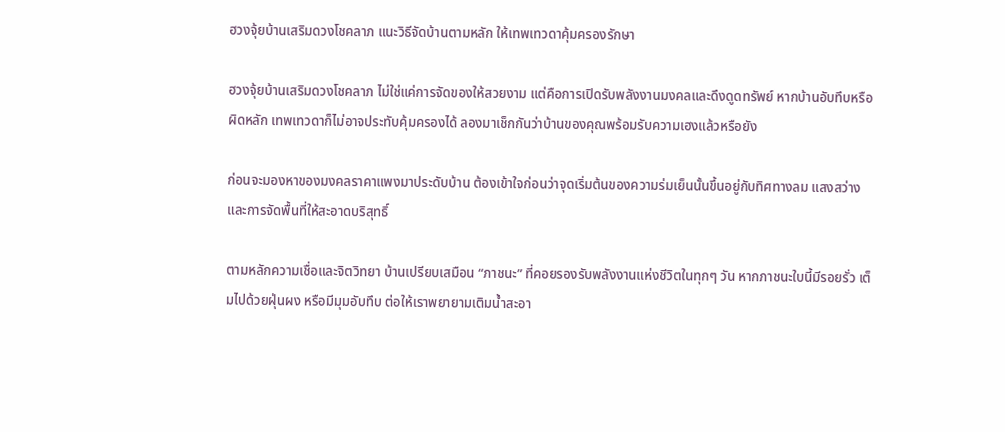ฮวงจุ้ยบ้านเสริมดวงโชคลาภ แนะวิธีจัดบ้านตามหลัก ให้เทพเทวดาคุ้มครองรักษา

ฮวงจุ้ยบ้านเสริมดวงโชคลาภ ไม่ใช่แค่การจัดของให้สวยงาม แต่คือการเปิดรับพลังงานมงคลและดึงดูดทรัพย์ หากบ้านอับทึบหรือผิดหลัก เทพเทวดาก็ไม่อาจประทับคุ้มครองได้ ลองมาเช็กกันว่าบ้านของคุณพร้อมรับความเฮงแล้วหรือยัง

ก่อนจะมองหาของมงคลราคาแพงมาประดับบ้าน ต้องเข้าใจก่อนว่าจุดเริ่มต้นของความร่มเย็นนั้นขึ้นอยู่กับทิศทางลม แสงสว่าง และการจัดพื้นที่ให้สะอาดบริสุทธิ์

ตามหลักความเชื่อและจิตวิทยา บ้านเปรียบเสมือน “ภาชนะ” ที่คอยรองรับพลังงานแห่งชีวิตในทุกๆ วัน หากภาชนะใบนี้มีรอยรั่ว เต็มไปด้วยฝุ่นผง หรือมีมุมอับทึบ ต่อให้เราพยายามเติมน้ำสะอา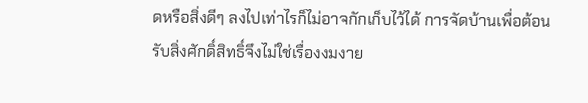ดหรือสิ่งดีๆ ลงไปเท่าไรก็ไม่อาจกักเก็บไว้ได้ การจัดบ้านเพื่อต้อนรับสิ่งศักดิ์สิทธิ์จึงไม่ใช่เรื่องงมงาย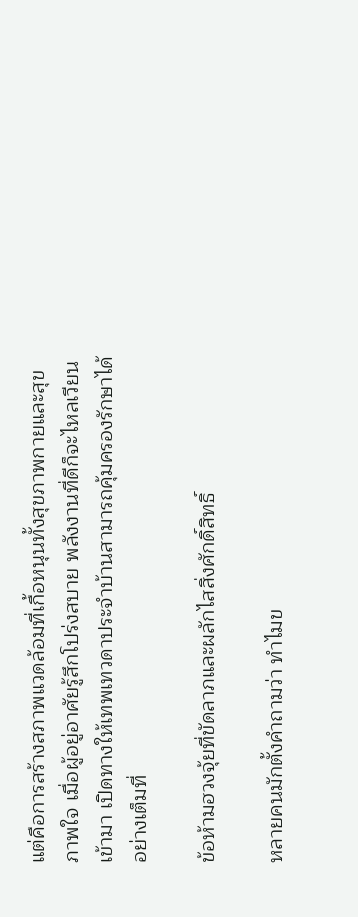แต่คือการสร้างสภาพแวดล้อมที่เกื้อหนุนทั้งสุขภาพกายและสุขภาพใจ เมื่อผู้อยู่อาศัยรู้สึกโปร่งสบาย พลังงานที่ดีก็จะไหลเวียนเข้ามา เปิดทางให้เทพเทวดาประจำบ้านสามารถคุ้มครองรักษาได้อย่างเต็มที่

ข้อห้ามฮวงจุ้ยที่ขัดลาภและผลักไสสิ่งศักดิ์สิทธิ์

หลายคนมักตั้งคำถามว่า ทำไมข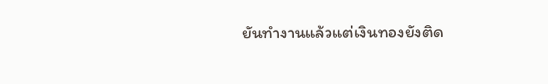ยันทำงานแล้วแต่เงินทองยังติด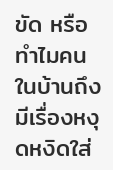ขัด หรือทำไมคนในบ้านถึงมีเรื่องหงุดหงิดใส่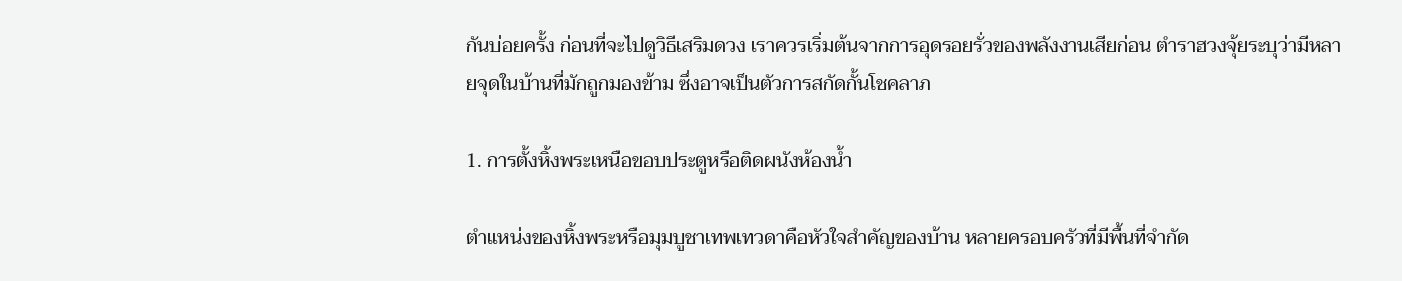กันบ่อยครั้ง ก่อนที่จะไปดูวิธีเสริมดวง เราควรเริ่มต้นจากการอุดรอยรั่วของพลังงานเสียก่อน ตำราฮวงจุ้ยระบุว่ามีหลายจุดในบ้านที่มักถูกมองข้าม ซึ่งอาจเป็นตัวการสกัดกั้นโชคลาภ

1. การตั้งหิ้งพระเหนือขอบประตูหรือติดผนังห้องน้ำ

ตำแหน่งของหิ้งพระหรือมุมบูชาเทพเทวดาคือหัวใจสำคัญของบ้าน หลายครอบครัวที่มีพื้นที่จำกัด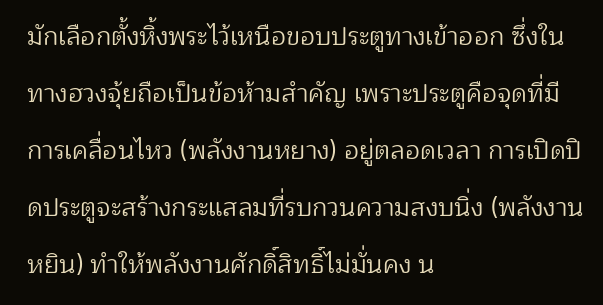มักเลือกตั้งหิ้งพระไว้เหนือขอบประตูทางเข้าออก ซึ่งในทางฮวงจุ้ยถือเป็นข้อห้ามสำคัญ เพราะประตูคือจุดที่มีการเคลื่อนไหว (พลังงานหยาง) อยู่ตลอดเวลา การเปิดปิดประตูจะสร้างกระแสลมที่รบกวนความสงบนิ่ง (พลังงานหยิน) ทำให้พลังงานศักดิ์สิทธิ์ไม่มั่นคง น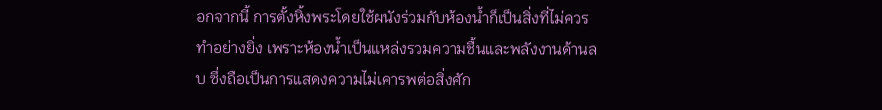อกจากนี้ การตั้งหิ้งพระโดยใช้ผนังร่วมกับห้องน้ำก็เป็นสิ่งที่ไม่ควรทำอย่างยิ่ง เพราะห้องน้ำเป็นแหล่งรวมความชื้นและพลังงานด้านลบ ซึ่งถือเป็นการแสดงความไม่เคารพต่อสิ่งศัก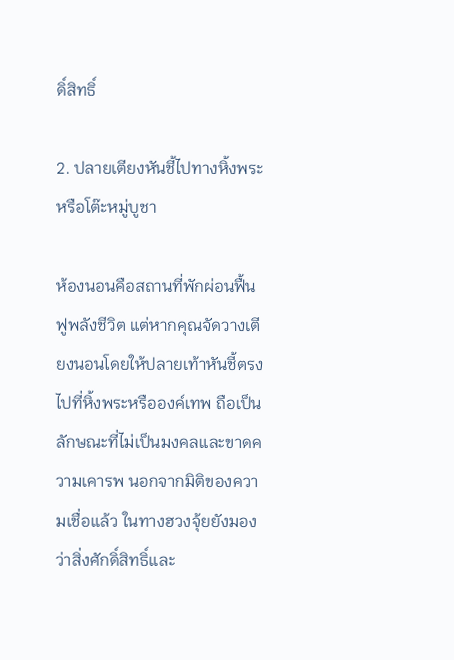ดิ์สิทธิ์

2. ปลายเตียงหันชี้ไปทางหิ้งพระหรือโต๊ะหมู่บูชา

ห้องนอนคือสถานที่พักผ่อนฟื้นฟูพลังชีวิต แต่หากคุณจัดวางเตียงนอนโดยให้ปลายเท้าหันชี้ตรงไปที่หิ้งพระหรือองค์เทพ ถือเป็นลักษณะที่ไม่เป็นมงคลและขาดความเคารพ นอกจากมิติของความเชื่อแล้ว ในทางฮวงจุ้ยยังมองว่าสิ่งศักดิ์สิทธิ์และ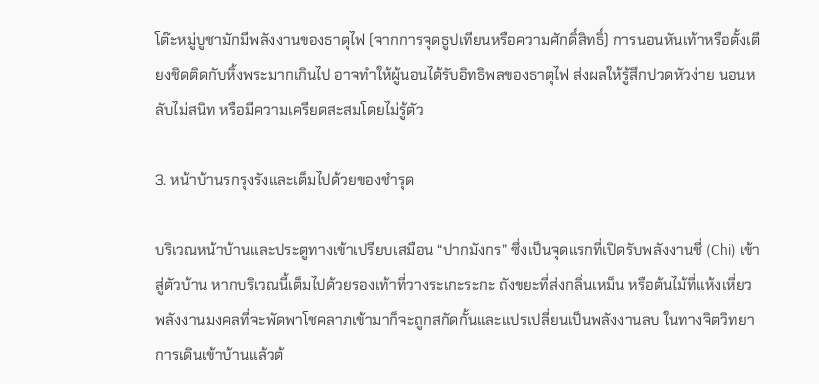โต๊ะหมู่บูชามักมีพลังงานของธาตุไฟ (จากการจุดธูปเทียนหรือความศักดิ์สิทธิ์) การนอนหันเท้าหรือตั้งเตียงชิดติดกับหิ้งพระมากเกินไป อาจทำให้ผู้นอนได้รับอิทธิพลของธาตุไฟ ส่งผลให้รู้สึกปวดหัวง่าย นอนหลับไม่สนิท หรือมีความเครียดสะสมโดยไม่รู้ตัว

3. หน้าบ้านรกรุงรังและเต็มไปด้วยของชำรุด

บริเวณหน้าบ้านและประตูทางเข้าเปรียบเสมือน “ปากมังกร” ซึ่งเป็นจุดแรกที่เปิดรับพลังงานชี่ (Chi) เข้าสู่ตัวบ้าน หากบริเวณนี้เต็มไปด้วยรองเท้าที่วางระเกะระกะ ถังขยะที่ส่งกลิ่นเหม็น หรือต้นไม้ที่แห้งเหี่ยว พลังงานมงคลที่จะพัดพาโชคลาภเข้ามาก็จะถูกสกัดกั้นและแปรเปลี่ยนเป็นพลังงานลบ ในทางจิตวิทยา การเดินเข้าบ้านแล้วต้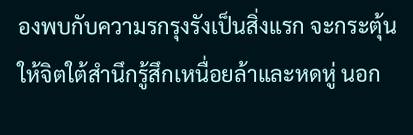องพบกับความรกรุงรังเป็นสิ่งแรก จะกระตุ้นให้จิตใต้สำนึกรู้สึกเหนื่อยล้าและหดหู่ นอก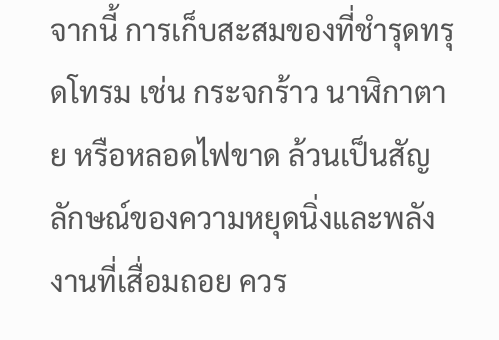จากนี้ การเก็บสะสมของที่ชำรุดทรุดโทรม เช่น กระจกร้าว นาฬิกาตาย หรือหลอดไฟขาด ล้วนเป็นสัญลักษณ์ของความหยุดนิ่งและพลังงานที่เสื่อมถอย ควร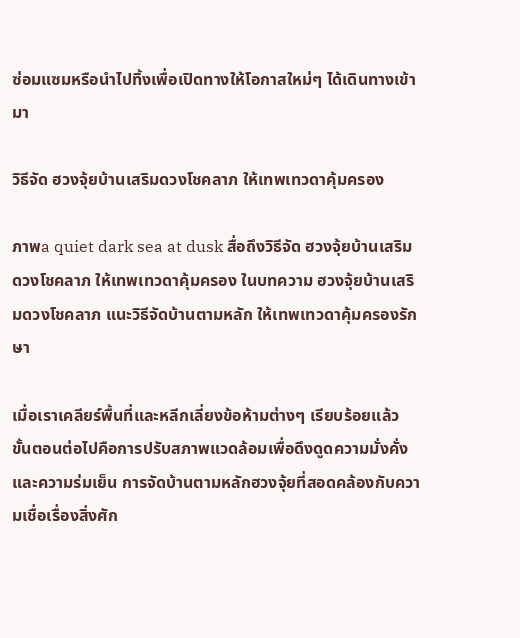ซ่อมแซมหรือนำไปทิ้งเพื่อเปิดทางให้โอกาสใหม่ๆ ได้เดินทางเข้ามา

วิธีจัด ฮวงจุ้ยบ้านเสริมดวงโชคลาภ ให้เทพเทวดาคุ้มครอง

ภาพa quiet dark sea at dusk สื่อถึงวิธีจัด ฮวงจุ้ยบ้านเสริมดวงโชคลาภ ให้เทพเทวดาคุ้มครอง ในบทความ ฮวงจุ้ยบ้านเสริมดวงโชคลาภ แนะวิธีจัดบ้านตามหลัก ให้เทพเทวดาคุ้มครองรักษา

เมื่อเราเคลียร์พื้นที่และหลีกเลี่ยงข้อห้ามต่างๆ เรียบร้อยแล้ว ขั้นตอนต่อไปคือการปรับสภาพแวดล้อมเพื่อดึงดูดความมั่งคั่งและความร่มเย็น การจัดบ้านตามหลักฮวงจุ้ยที่สอดคล้องกับความเชื่อเรื่องสิ่งศัก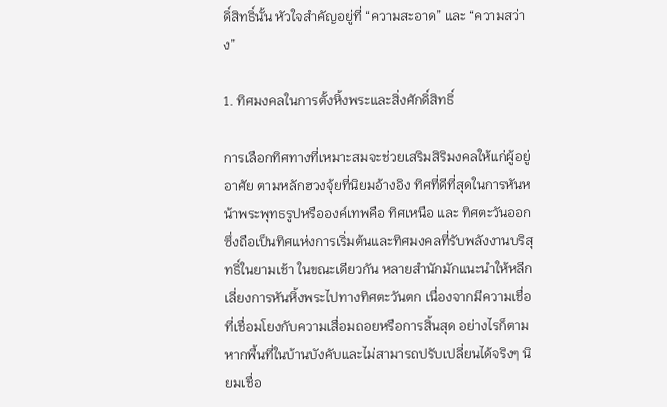ดิ์สิทธิ์นั้น หัวใจสำคัญอยู่ที่ “ความสะอาด” และ “ความสว่าง”

1. ทิศมงคลในการตั้งหิ้งพระและสิ่งศักดิ์สิทธิ์

การเลือกทิศทางที่เหมาะสมจะช่วยเสริมสิริมงคลให้แก่ผู้อยู่อาศัย ตามหลักฮวงจุ้ยที่นิยมอ้างอิง ทิศที่ดีที่สุดในการหันหน้าพระพุทธรูปหรือองค์เทพคือ ทิศเหนือ และ ทิศตะวันออก ซึ่งถือเป็นทิศแห่งการเริ่มต้นและทิศมงคลที่รับพลังงานบริสุทธิ์ในยามเช้า ในขณะเดียวกัน หลายสำนักมักแนะนำให้หลีกเลี่ยงการหันหิ้งพระไปทางทิศตะวันตก เนื่องจากมีความเชื่อที่เชื่อมโยงกับความเสื่อมถอยหรือการสิ้นสุด อย่างไรก็ตาม หากพื้นที่ในบ้านบังคับและไม่สามารถปรับเปลี่ยนได้จริงๆ นิยมเชื่อ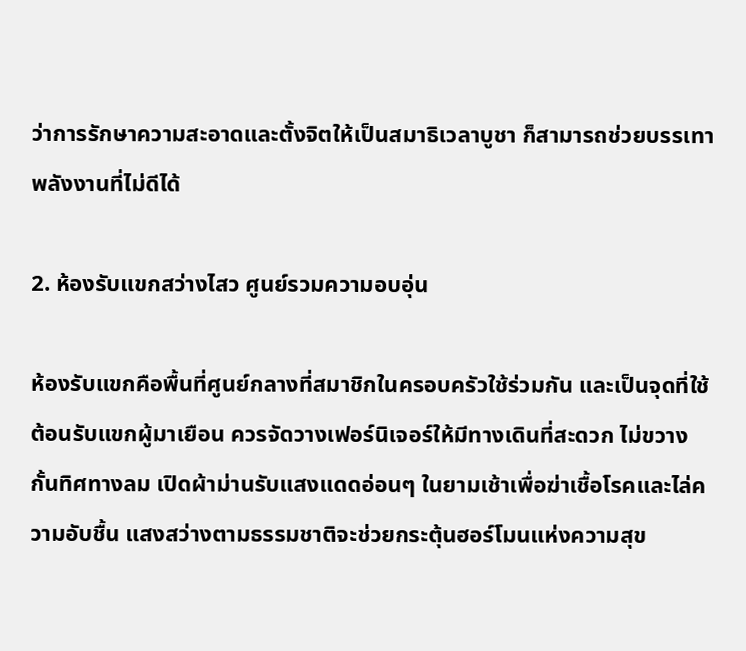ว่าการรักษาความสะอาดและตั้งจิตให้เป็นสมาธิเวลาบูชา ก็สามารถช่วยบรรเทาพลังงานที่ไม่ดีได้

2. ห้องรับแขกสว่างไสว ศูนย์รวมความอบอุ่น

ห้องรับแขกคือพื้นที่ศูนย์กลางที่สมาชิกในครอบครัวใช้ร่วมกัน และเป็นจุดที่ใช้ต้อนรับแขกผู้มาเยือน ควรจัดวางเฟอร์นิเจอร์ให้มีทางเดินที่สะดวก ไม่ขวางกั้นทิศทางลม เปิดผ้าม่านรับแสงแดดอ่อนๆ ในยามเช้าเพื่อฆ่าเชื้อโรคและไล่ความอับชื้น แสงสว่างตามธรรมชาติจะช่วยกระตุ้นฮอร์โมนแห่งความสุข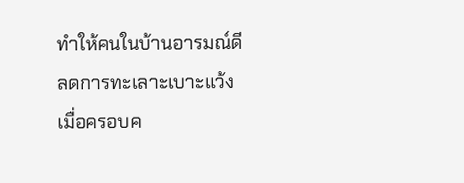ทำให้คนในบ้านอารมณ์ดี ลดการทะเลาะเบาะแว้ง เมื่อครอบค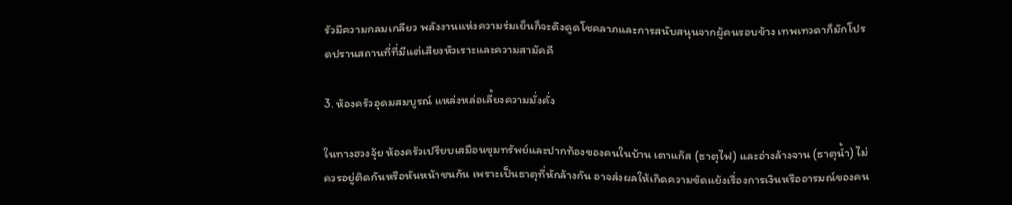รัวมีความกลมเกลียว พลังงานแห่งความร่มเย็นก็จะดึงดูดโชคลาภและการสนับสนุนจากผู้คนรอบข้าง เทพเทวดาก็มักโปรดปรานสถานที่ที่มีแต่เสียงหัวเราะและความสามัคคี

3. ห้องครัวอุดมสมบูรณ์ แหล่งหล่อเลี้ยงความมั่งคั่ง

ในทางฮวงจุ้ย ห้องครัวเปรียบเสมือนขุมทรัพย์และปากท้องของคนในบ้าน เตาแก๊ส (ธาตุไฟ) และอ่างล้างจาน (ธาตุน้ำ) ไม่ควรอยู่ติดกันหรือหันหน้าชนกัน เพราะเป็นธาตุที่หักล้างกัน อาจส่งผลให้เกิดความขัดแย้งเรื่องการเงินหรืออารมณ์ของคน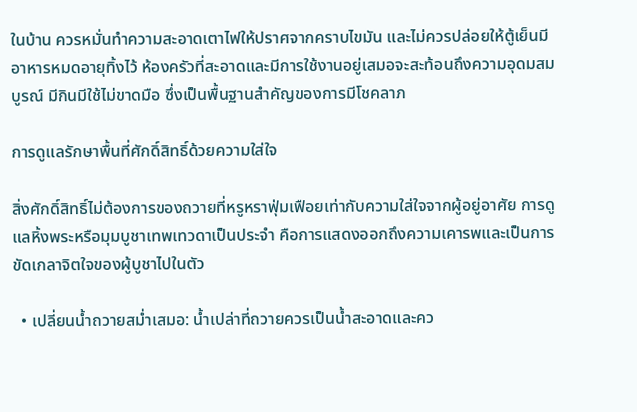ในบ้าน ควรหมั่นทำความสะอาดเตาไฟให้ปราศจากคราบไขมัน และไม่ควรปล่อยให้ตู้เย็นมีอาหารหมดอายุทิ้งไว้ ห้องครัวที่สะอาดและมีการใช้งานอยู่เสมอจะสะท้อนถึงความอุดมสมบูรณ์ มีกินมีใช้ไม่ขาดมือ ซึ่งเป็นพื้นฐานสำคัญของการมีโชคลาภ

การดูแลรักษาพื้นที่ศักดิ์สิทธิ์ด้วยความใส่ใจ

สิ่งศักดิ์สิทธิ์ไม่ต้องการของถวายที่หรูหราฟุ่มเฟือยเท่ากับความใส่ใจจากผู้อยู่อาศัย การดูแลหิ้งพระหรือมุมบูชาเทพเทวดาเป็นประจำ คือการแสดงออกถึงความเคารพและเป็นการขัดเกลาจิตใจของผู้บูชาไปในตัว

  • เปลี่ยนน้ำถวายสม่ำเสมอ: น้ำเปล่าที่ถวายควรเป็นน้ำสะอาดและคว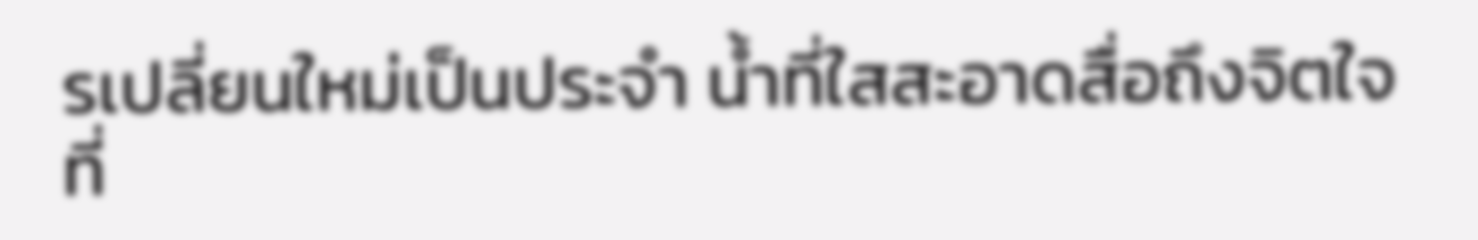รเปลี่ยนใหม่เป็นประจำ น้ำที่ใสสะอาดสื่อถึงจิตใจที่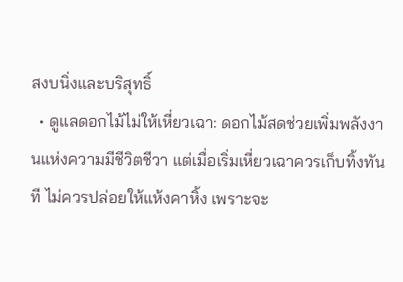สงบนิ่งและบริสุทธิ์
  • ดูแลดอกไม้ไม่ให้เหี่ยวเฉา: ดอกไม้สดช่วยเพิ่มพลังงานแห่งความมีชีวิตชีวา แต่เมื่อเริ่มเหี่ยวเฉาควรเก็บทิ้งทันที ไม่ควรปล่อยให้แห้งคาหิ้ง เพราะจะ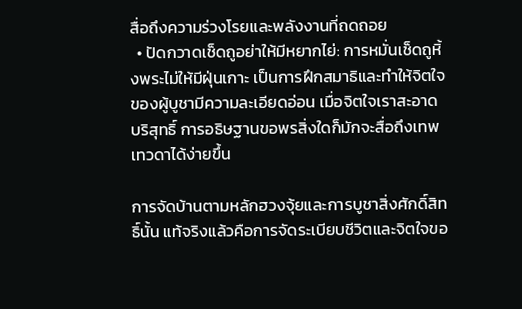สื่อถึงความร่วงโรยและพลังงานที่ถดถอย
  • ปัดกวาดเช็ดถูอย่าให้มีหยากไย่: การหมั่นเช็ดถูหิ้งพระไม่ให้มีฝุ่นเกาะ เป็นการฝึกสมาธิและทำให้จิตใจของผู้บูชามีความละเอียดอ่อน เมื่อจิตใจเราสะอาดบริสุทธิ์ การอธิษฐานขอพรสิ่งใดก็มักจะสื่อถึงเทพเทวดาได้ง่ายขึ้น

การจัดบ้านตามหลักฮวงจุ้ยและการบูชาสิ่งศักดิ์สิทธิ์นั้น แท้จริงแล้วคือการจัดระเบียบชีวิตและจิตใจขอ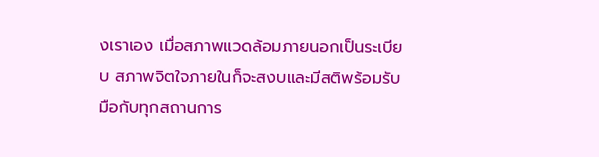งเราเอง เมื่อสภาพแวดล้อมภายนอกเป็นระเบียบ สภาพจิตใจภายในก็จะสงบและมีสติพร้อมรับมือกับทุกสถานการ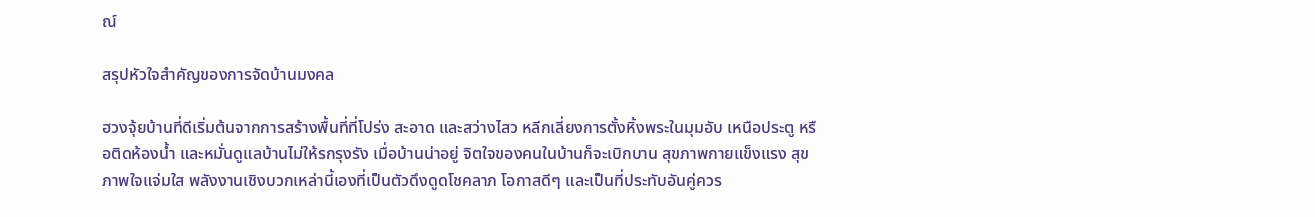ณ์

สรุปหัวใจสำคัญของการจัดบ้านมงคล

ฮวงจุ้ยบ้านที่ดีเริ่มต้นจากการสร้างพื้นที่ที่โปร่ง สะอาด และสว่างไสว หลีกเลี่ยงการตั้งหิ้งพระในมุมอับ เหนือประตู หรือติดห้องน้ำ และหมั่นดูแลบ้านไม่ให้รกรุงรัง เมื่อบ้านน่าอยู่ จิตใจของคนในบ้านก็จะเบิกบาน สุขภาพกายแข็งแรง สุขภาพใจแจ่มใส พลังงานเชิงบวกเหล่านี้เองที่เป็นตัวดึงดูดโชคลาภ โอกาสดีๆ และเป็นที่ประทับอันคู่ควร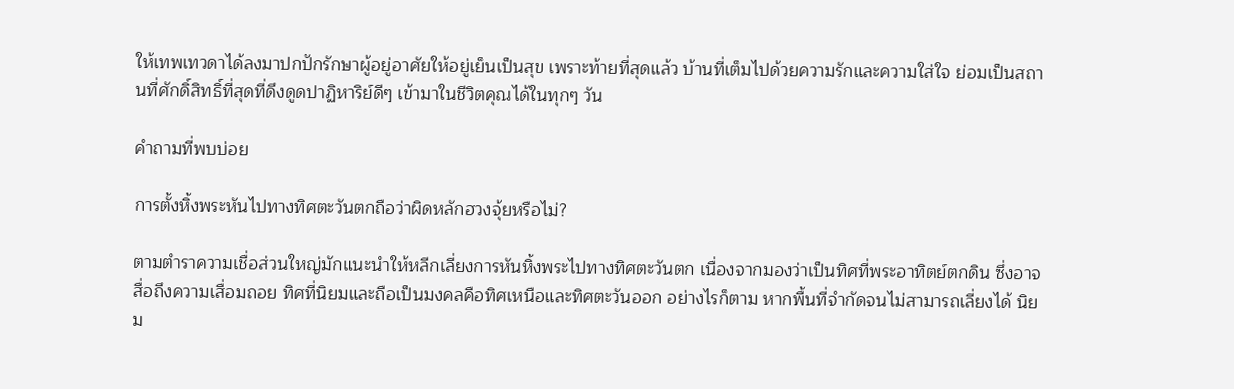ให้เทพเทวดาได้ลงมาปกปักรักษาผู้อยู่อาศัยให้อยู่เย็นเป็นสุข เพราะท้ายที่สุดแล้ว บ้านที่เต็มไปด้วยความรักและความใส่ใจ ย่อมเป็นสถานที่ศักดิ์สิทธิ์ที่สุดที่ดึงดูดปาฏิหาริย์ดีๆ เข้ามาในชีวิตคุณได้ในทุกๆ วัน

คำถามที่พบบ่อย

การตั้งหิ้งพระหันไปทางทิศตะวันตกถือว่าผิดหลักฮวงจุ้ยหรือไม่?

ตามตำราความเชื่อส่วนใหญ่มักแนะนำให้หลีกเลี่ยงการหันหิ้งพระไปทางทิศตะวันตก เนื่องจากมองว่าเป็นทิศที่พระอาทิตย์ตกดิน ซึ่งอาจสื่อถึงความเสื่อมถอย ทิศที่นิยมและถือเป็นมงคลคือทิศเหนือและทิศตะวันออก อย่างไรก็ตาม หากพื้นที่จำกัดจนไม่สามารถเลี่ยงได้ นิยม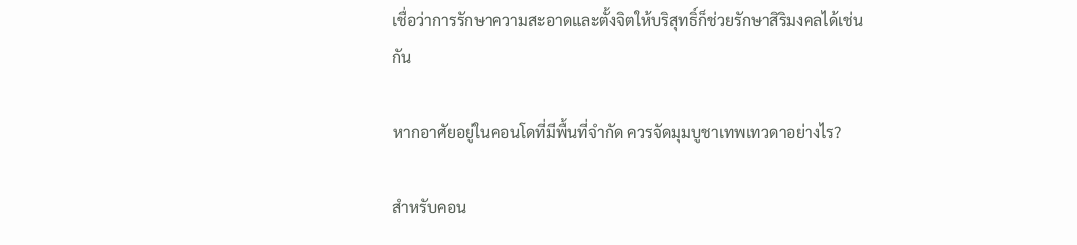เชื่อว่าการรักษาความสะอาดและตั้งจิตให้บริสุทธิ์ก็ช่วยรักษาสิริมงคลได้เช่นกัน

หากอาศัยอยู่ในคอนโดที่มีพื้นที่จำกัด ควรจัดมุมบูชาเทพเทวดาอย่างไร?

สำหรับคอน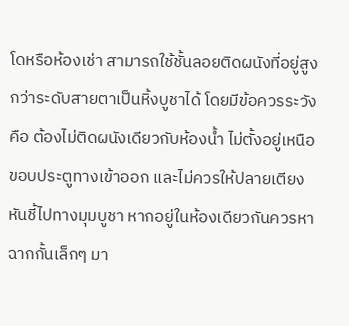โดหรือห้องเช่า สามารถใช้ชั้นลอยติดผนังที่อยู่สูงกว่าระดับสายตาเป็นหิ้งบูชาได้ โดยมีข้อควรระวังคือ ต้องไม่ติดผนังเดียวกับห้องน้ำ ไม่ตั้งอยู่เหนือขอบประตูทางเข้าออก และไม่ควรให้ปลายเตียงหันชี้ไปทางมุมบูชา หากอยู่ในห้องเดียวกันควรหาฉากกั้นเล็กๆ มา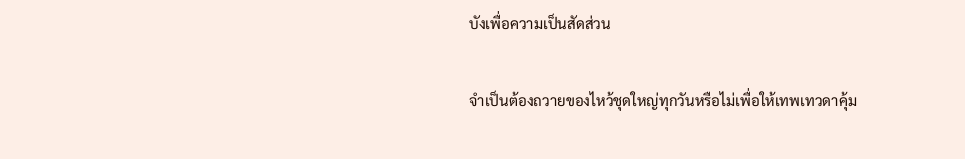บังเพื่อความเป็นสัดส่วน

จำเป็นต้องถวายของไหว้ชุดใหญ่ทุกวันหรือไม่เพื่อให้เทพเทวดาคุ้ม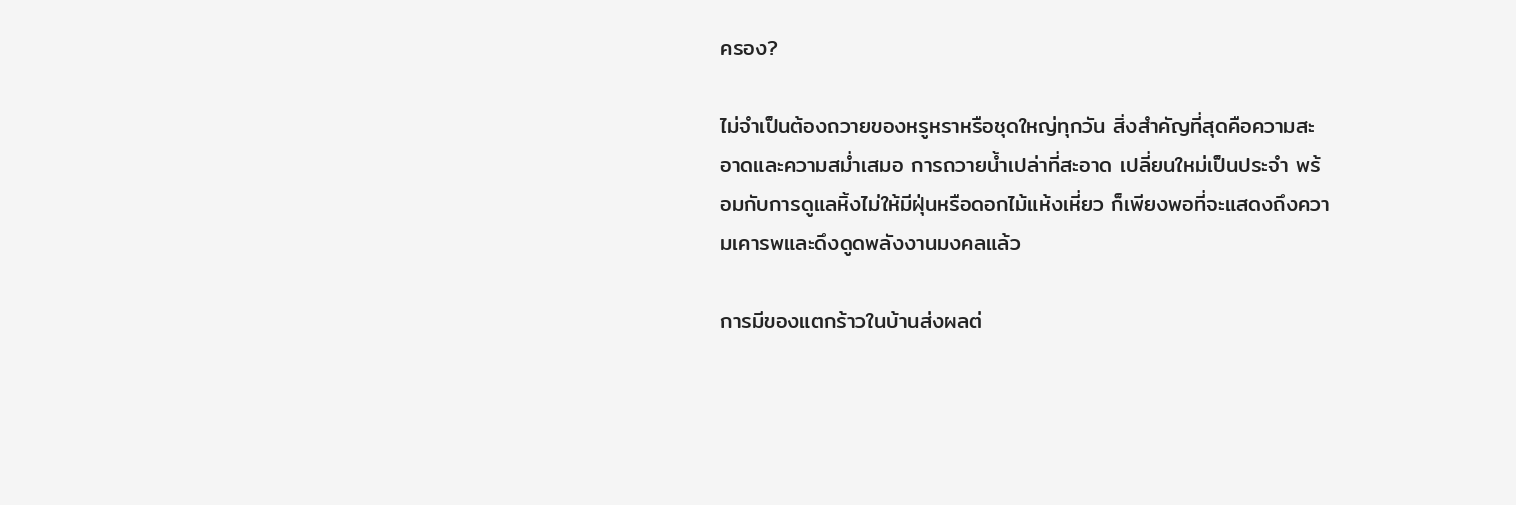ครอง?

ไม่จำเป็นต้องถวายของหรูหราหรือชุดใหญ่ทุกวัน สิ่งสำคัญที่สุดคือความสะอาดและความสม่ำเสมอ การถวายน้ำเปล่าที่สะอาด เปลี่ยนใหม่เป็นประจำ พร้อมกับการดูแลหิ้งไม่ให้มีฝุ่นหรือดอกไม้แห้งเหี่ยว ก็เพียงพอที่จะแสดงถึงความเคารพและดึงดูดพลังงานมงคลแล้ว

การมีของแตกร้าวในบ้านส่งผลต่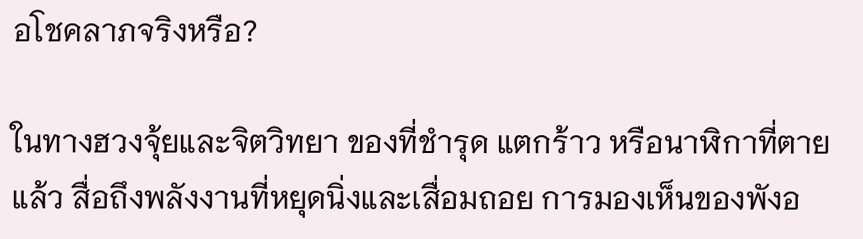อโชคลาภจริงหรือ?

ในทางฮวงจุ้ยและจิตวิทยา ของที่ชำรุด แตกร้าว หรือนาฬิกาที่ตายแล้ว สื่อถึงพลังงานที่หยุดนิ่งและเสื่อมถอย การมองเห็นของพังอ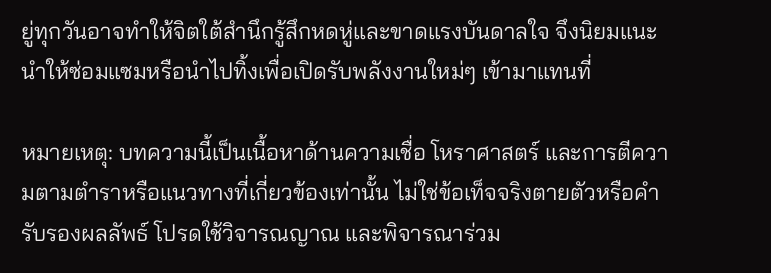ยู่ทุกวันอาจทำให้จิตใต้สำนึกรู้สึกหดหู่และขาดแรงบันดาลใจ จึงนิยมแนะนำให้ซ่อมแซมหรือนำไปทิ้งเพื่อเปิดรับพลังงานใหม่ๆ เข้ามาแทนที่

หมายเหตุ: บทความนี้เป็นเนื้อหาด้านความเชื่อ โหราศาสตร์ และการตีความตามตำราหรือแนวทางที่เกี่ยวข้องเท่านั้น ไม่ใช่ข้อเท็จจริงตายตัวหรือคำรับรองผลลัพธ์ โปรดใช้วิจารณญาณ และพิจารณาร่วม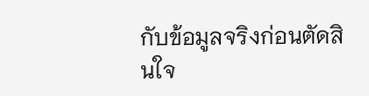กับข้อมูลจริงก่อนตัดสินใจ